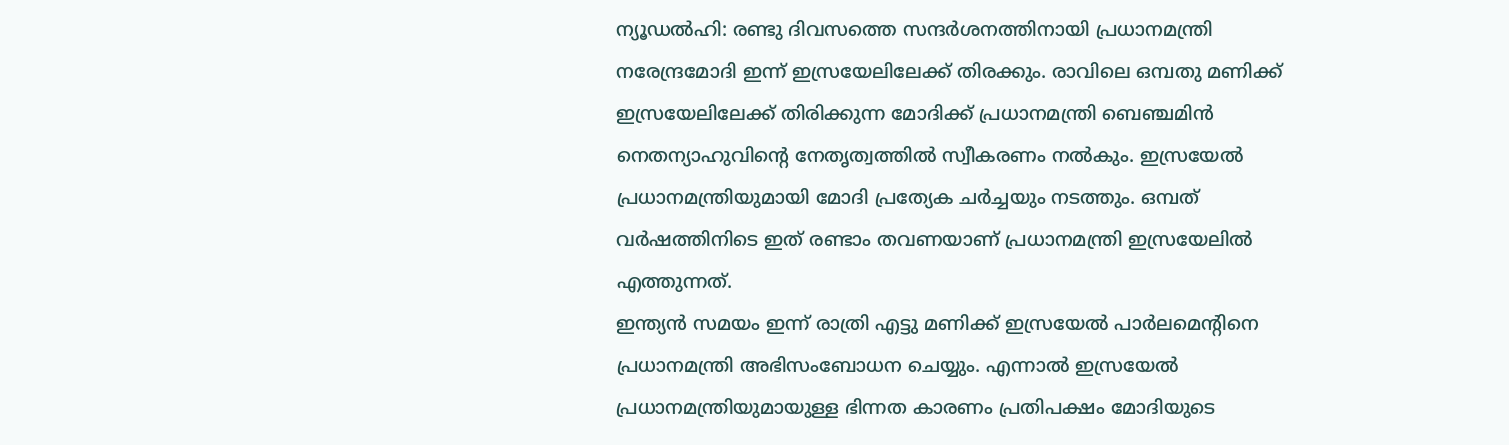ന്യൂഡൽഹി: രണ്ടു ദിവസത്തെ സന്ദർശനത്തിനായി പ്രധാനമന്ത്രി നരേന്ദ്രമോദി ഇന്ന് ഇസ്രയേലിലേക്ക് തിരക്കും. രാവിലെ ഒമ്പതു മണിക്ക് ഇസ്രയേലിലേക്ക് തിരിക്കുന്ന മോദിക്ക് പ്രധാനമന്ത്രി ബെഞ്ചമിൻ നെതന്യാഹുവിന്റെ നേതൃത്വത്തിൽ സ്വീകരണം നൽകും. ഇസ്രയേൽ പ്രധാനമന്ത്രിയുമായി മോദി പ്രത്യേക ചർച്ചയും നടത്തും. ഒമ്പത് വർഷത്തിനിടെ ഇത് രണ്ടാം തവണയാണ് പ്രധാനമന്ത്രി ഇസ്രയേലിൽ എത്തുന്നത്.
ഇന്ത്യൻ സമയം ഇന്ന് രാത്രി എട്ടു മണിക്ക് ഇസ്രയേൽ പാർലമെന്റിനെ പ്രധാനമന്ത്രി അഭിസംബോധന ചെയ്യും. എന്നാൽ ഇസ്രയേൽ പ്രധാനമന്ത്രിയുമായുള്ള ഭിന്നത കാരണം പ്രതിപക്ഷം മോദിയുടെ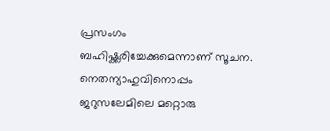പ്രസംഗം ബഹിഷ്ക്കരിച്ചേക്കുമെന്നാണ് സൂചന. നെതന്യാഹുവിനൊപ്പം ജറുസലേമിലെ മറ്റൊരു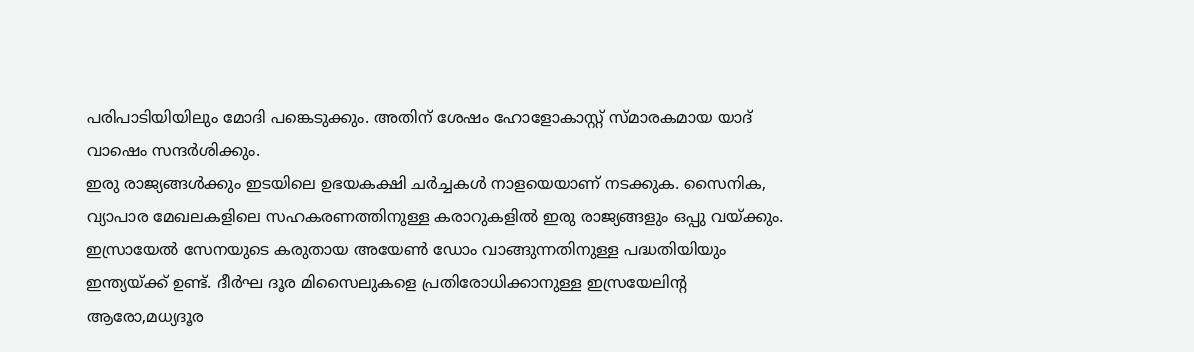പരിപാടിയിയിലും മോദി പങ്കെടുക്കും. അതിന് ശേഷം ഹോളോകാസ്റ്റ് സ്മാരകമായ യാദ് വാഷെം സന്ദർശിക്കും.
ഇരു രാജ്യങ്ങൾക്കും ഇടയിലെ ഉഭയകക്ഷി ചർച്ചകൾ നാളയെയാണ് നടക്കുക. സൈനിക, വ്യാപാര മേഖലകളിലെ സഹകരണത്തിനുള്ള കരാറുകളിൽ ഇരു രാജ്യങ്ങളും ഒപ്പു വയ്ക്കും. ഇസ്രായേൽ സേനയുടെ കരുതായ അയേൺ ഡോം വാങ്ങുന്നതിനുള്ള പദ്ധതിയിയും ഇന്ത്യയ്ക്ക് ഉണ്ട്. ദീർഘ ദൂര മിസൈലുകളെ പ്രതിരോധിക്കാനുള്ള ഇസ്രയേലിന്റ ആരോ,മധ്യദൂര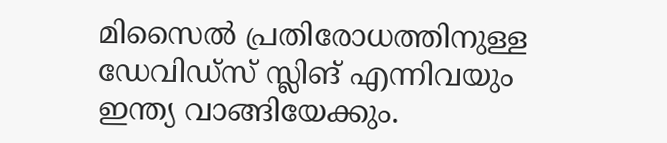മിസൈൽ പ്രതിരോധത്തിനുള്ള ഡേവിഡ്സ് സ്ലിങ് എന്നിവയും ഇന്ത്യ വാങ്ങിയേക്കും.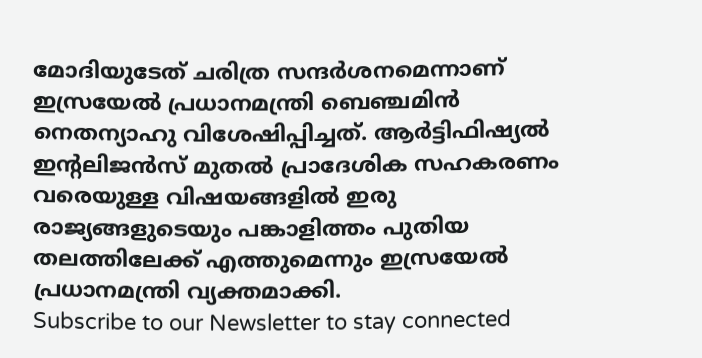മോദിയുടേത് ചരിത്ര സന്ദർശനമെന്നാണ് ഇസ്രയേൽ പ്രധാനമന്ത്രി ബെഞ്ചമിൻ നെതന്യാഹു വിശേഷിപ്പിച്ചത്. ആർട്ടിഫിഷ്യൽ ഇന്റലിജൻസ് മുതൽ പ്രാദേശിക സഹകരണം വരെയുള്ള വിഷയങ്ങളിൽ ഇരു രാജ്യങ്ങളുടെയും പങ്കാളിത്തം പുതിയ തലത്തിലേക്ക് എത്തുമെന്നും ഇസ്രയേൽ പ്രധാനമന്ത്രി വ്യക്തമാക്കി.
Subscribe to our Newsletter to stay connected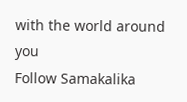with the world around you
Follow Samakalika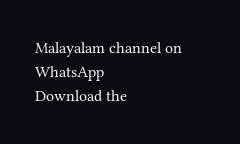Malayalam channel on WhatsApp
Download the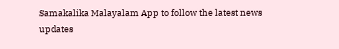Samakalika Malayalam App to follow the latest news updates